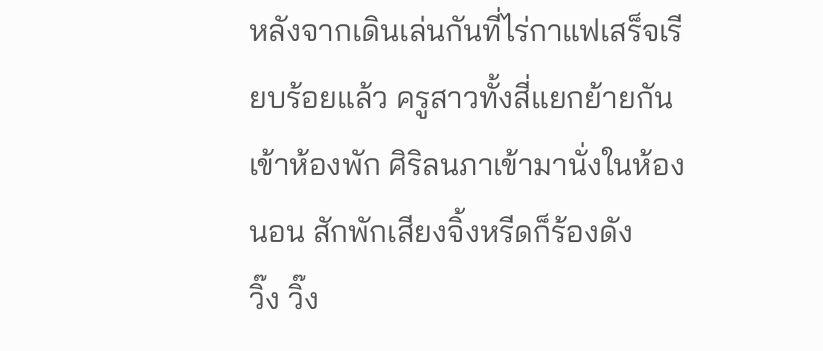หลังจากเดินเล่นกันที่ไร่กาแฟเสร็จเรียบร้อยแล้ว ครูสาวทั้งสี่แยกย้ายกันเข้าห้องพัก ศิริลนภาเข้ามานั่งในห้องนอน สักพักเสียงจิ้งหรีดก็ร้องดัง
วิ๊ง วิ๊ง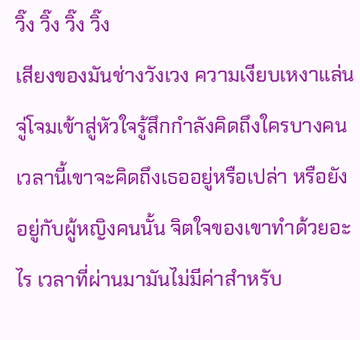วิ๊ง วิ๊ง วิ๊ง วิ๊ง
เสียงของมันช่างวังเวง ความเงียบเหงาแล่นจู่โจมเข้าสู่หัวใจรู้สึกกำลังคิดถึงใครบางคน เวลานี้เขาจะคิดถึงเธออยู่หรือเปล่า หรือยังอยู่กับผู้หญิงคนนั้น จิตใจของเขาทำด้วยอะไร เวลาที่ผ่านมามันไม่มีค่าสำหรับ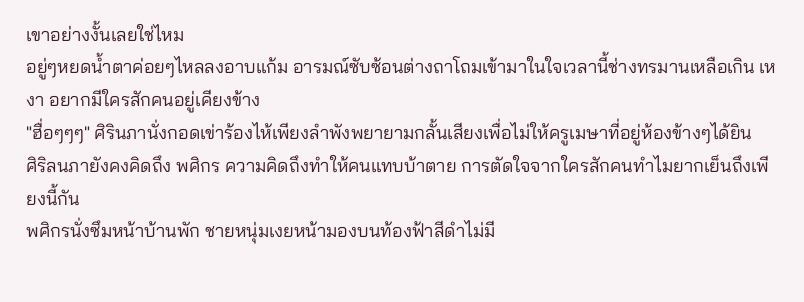เขาอย่างงั้นเลยใช่ไหม
อยู่ๆหยดน้ำตาค่อยๆไหลลงอาบแก้ม อารมณ์ซับซ้อนต่างถาโถมเข้ามาในใจเวลานี้ช่างทรมานเหลือเกิน เหงา อยากมีใครสักคนอยู่เคียงข้าง
"ฮื่อๆๆๆ" ศิรินภานั่งกอดเข่าร้องไห้เพียงลำพังพยายามกลั้นเสียงเพื่อไม่ให้ครูเมษาที่อยู่ห้องข้างๆได้ยิน
ศิริลนภายังคงคิดถึง พศิกร ความคิดถึงทำให้คนแทบบ้าตาย การตัดใจจากใครสักคนทำไมยากเย็นถึงเพียงนี้กัน
พศิกรนั่งซึมหน้าบ้านพัก ชายหนุ่มเงยหน้ามองบนท้องฟ้าสีดำไม่มี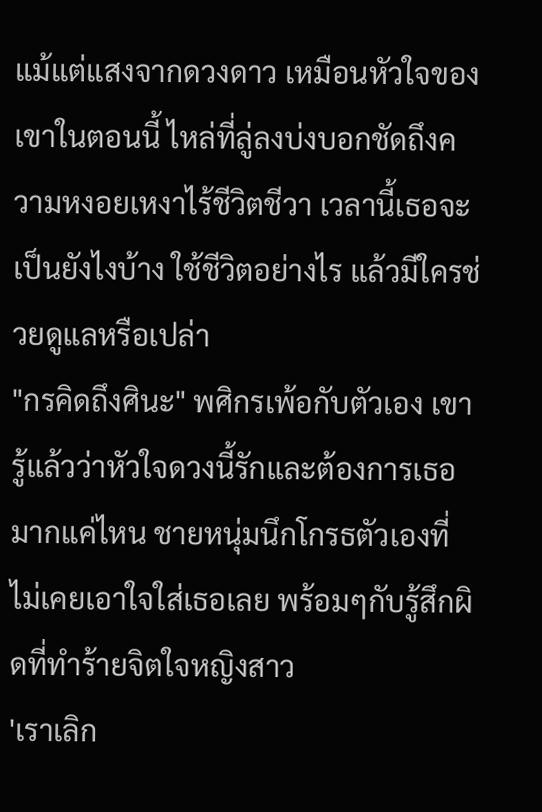แม้แต่แสงจากดวงดาว เหมือนหัวใจของเขาในตอนนี้ ไหล่ที่ลู่ลงบ่งบอกชัดถึงความหงอยเหงาไร้ชีวิตชีวา เวลานี้เธอจะเป็นยังไงบ้าง ใช้ชีวิตอย่างไร แล้วมีใครช่วยดูแลหรือเปล่า
"กรคิดถึงศินะ" พศิกรเพ้อกับตัวเอง เขารู้แล้วว่าหัวใจดวงนี้รักและต้องการเธอมากแค่ไหน ชายหนุ่มนึกโกรธตัวเองที่ไม่เคยเอาใจใส่เธอเลย พร้อมๆกับรู้สึกผิดที่ทำร้ายจิตใจหญิงสาว
'เราเลิก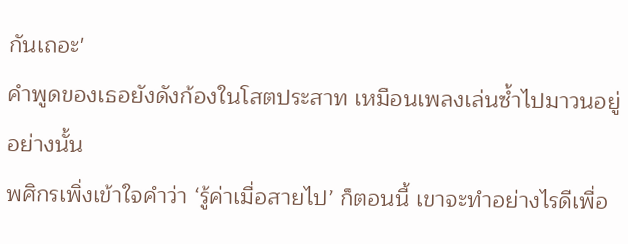กันเถอะ'
คำพูดของเธอยังดังก้องในโสตประสาท เหมือนเพลงเล่นซ้ำไปมาวนอยู่อย่างนั้น
พศิกรเพิ่งเข้าใจคำว่า ‘รู้ค่าเมื่อสายไป’ ก็ตอนนี้ เขาจะทำอย่างไรดีเพื่อ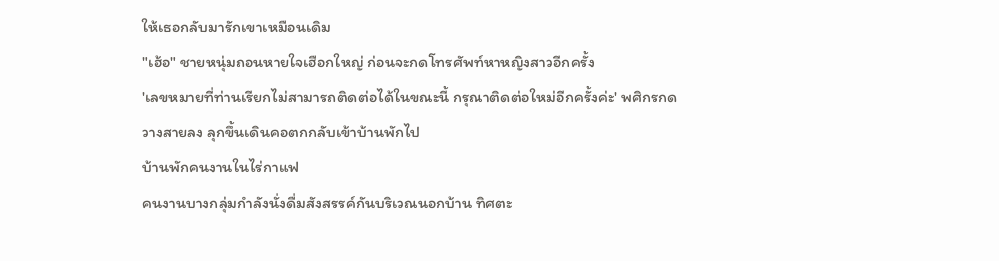ให้เธอกลับมารักเขาเหมือนเดิม
"เฮ้อ" ชายหนุ่มถอนหายใจเฮือกใหญ่ ก่อนจะกดโทรศัพท์หาหญิงสาวอีกครั้ง
'เลขหมายที่ท่านเรียกไม่สามารถติดต่อได้ในขณะนี้ กรุณาติดต่อใหม่อีกครั้งค่ะ' พศิกรกดวางสายลง ลุกขึ้นเดินคอตกกลับเข้าบ้านพักไป
บ้านพักคนงานในไร่กาแฟ
คนงานบางกลุ่มกำลังนั่งดื่มสังสรรค์กันบริเวณนอกบ้าน ทิศตะ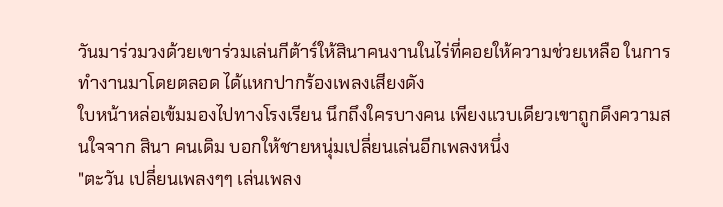วันมาร่วมวงด้วยเขาร่วมเล่นกีต้าร์ให้สินาคนงานในไร่ที่คอยให้ความช่วยเหลือ ในการทำงานมาโดยตลอด ได้แหกปากร้องเพลงเสียงดัง
ใบหน้าหล่อเข้มมองไปทางโรงเรียน นึกถึงใครบางคน เพียงแวบเดียวเขาถูกดึงความสนใจจาก สินา คนเดิม บอกให้ชายหนุ่มเปลี่ยนเล่นอีกเพลงหนึ่ง
"ตะวัน เปลี่ยนเพลงๆๆ เล่นเพลง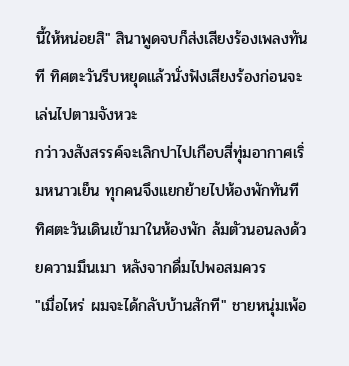นี้ให้หน่อยสิ" สินาพูดจบก็ส่งเสียงร้องเพลงทันที ทิศตะวันรีบหยุดแล้วนั่งฟังเสียงร้องก่อนจะเล่นไปตามจังหวะ
กว่าวงสังสรรค์จะเลิกปาไปเกือบสี่ทุ่มอากาศเริ่มหนาวเย็น ทุกคนจึงแยกย้ายไปห้องพักทันที
ทิศตะวันเดินเข้ามาในห้องพัก ล้มตัวนอนลงด้วยความมึนเมา หลังจากดื่มไปพอสมควร
"เมื่อไหร่ ผมจะได้กลับบ้านสักที" ชายหนุ่มเพ้อ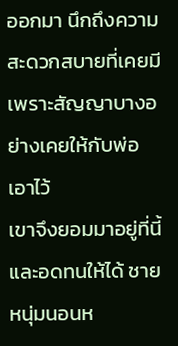ออกมา นึกถึงความสะดวกสบายที่เคยมี เพราะสัญญาบางอย่างเคยให้กับพ่อเอาไว้
เขาจึงยอมมาอยู่ที่นี้ และอดทนให้ได้ ชายหนุ่มนอนห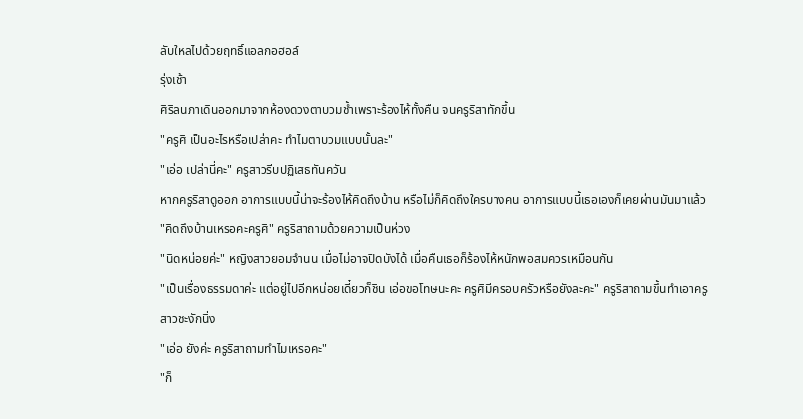ลับใหลไปด้วยฤทธิ์แอลกอฮอล์
รุ่งเช้า
ศิริลนภาเดินออกมาจากห้องดวงตาบวมช้ำเพราะร้องไห้ทั้งคืน จนครูริสาทักขึ้น
"ครูศิ เป็นอะไรหรือเปล่าคะ ทำไมตาบวมแบบนั้นละ"
"เอ่อ เปล่านี่คะ" ครูสาวรีบปฏิเสธทันควัน
หากครูริสาดูออก อาการแบบนี้น่าจะร้องไห้คิดถึงบ้าน หรือไม่ก็คิดถึงใครบางคน อาการแบบนี้เธอเองก็เคยผ่านมันมาแล้ว
"คิดถึงบ้านเหรอคะครูศิ" ครูริสาถามด้วยความเป็นห่วง
"นิดหน่อยค่ะ" หญิงสาวยอมจำนน เมื่อไม่อาจปิดบังได้ เมื่อคืนเธอก็ร้องไห้หนักพอสมควรเหมือนกัน
"เป็นเรื่องธรรมดาค่ะ แต่อยู่ไปอีกหน่อยเดี๋ยวก็ชิน เอ่อขอโทษนะคะ ครูศิมีครอบครัวหรือยังละคะ" ครูริสาถามขึ้นทำเอาครูสาวชะงักนิ่ง
"เอ่อ ยังค่ะ ครูริสาถามทำไมเหรอคะ"
"ก็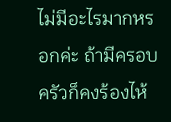ไม่มีอะไรมากหรอกค่ะ ถ้ามีครอบครัวก็คงร้องไห้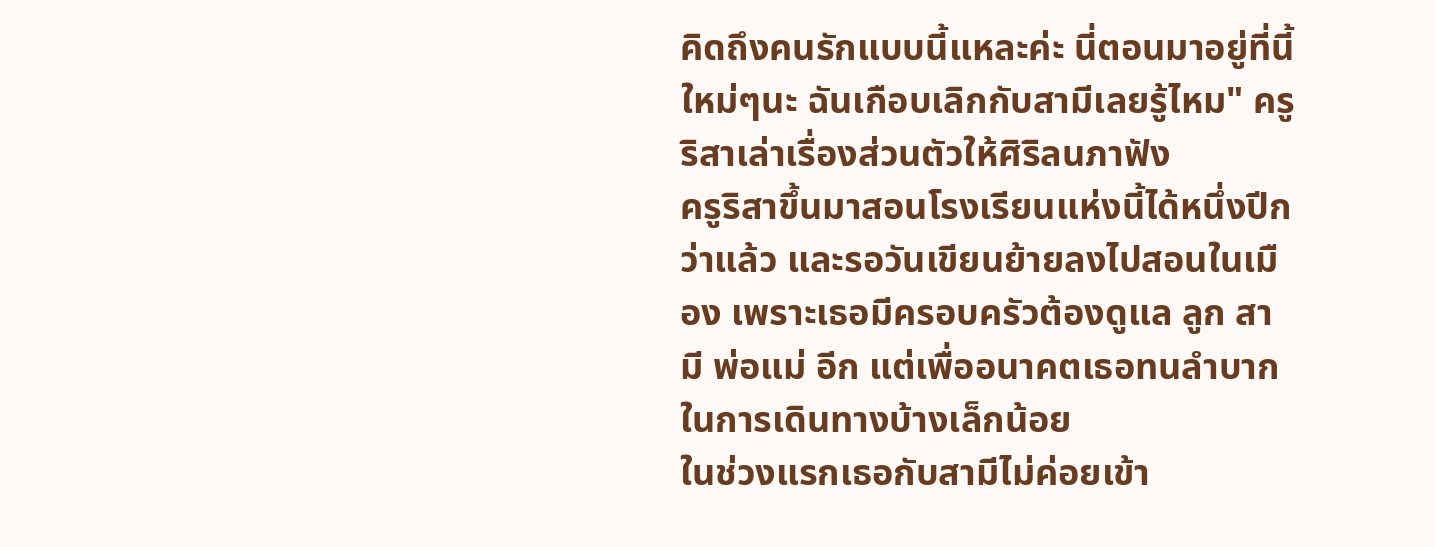คิดถึงคนรักแบบนี้แหละค่ะ นี่ตอนมาอยู่ที่นี้ใหม่ๆนะ ฉันเกือบเลิกกับสามีเลยรู้ไหม" ครูริสาเล่าเรื่องส่วนตัวให้ศิริลนภาฟัง
ครูริสาขึ้นมาสอนโรงเรียนแห่งนี้ได้หนึ่งปีกว่าแล้ว และรอวันเขียนย้ายลงไปสอนในเมือง เพราะเธอมีครอบครัวต้องดูแล ลูก สามี พ่อแม่ อีก แต่เพื่ออนาคตเธอทนลำบากในการเดินทางบ้างเล็กน้อย
ในช่วงแรกเธอกับสามีไม่ค่อยเข้า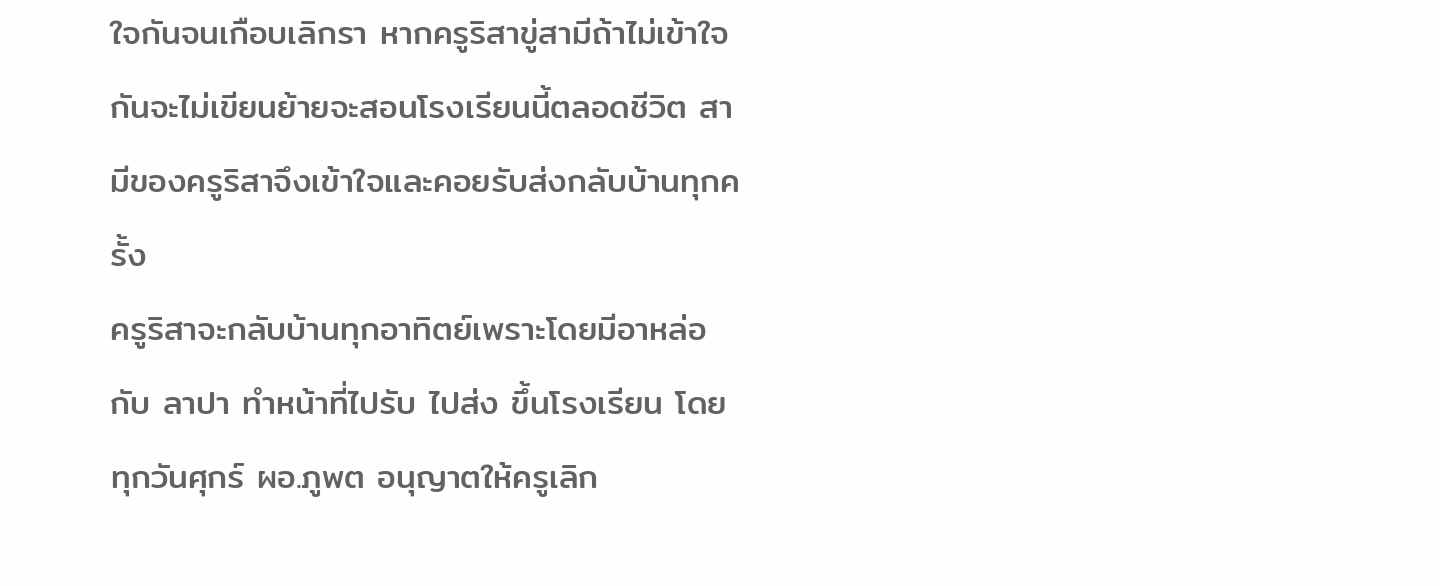ใจกันจนเกือบเลิกรา หากครูริสาขู่สามีถ้าไม่เข้าใจกันจะไม่เขียนย้ายจะสอนโรงเรียนนี้ตลอดชีวิต สามีของครูริสาจึงเข้าใจและคอยรับส่งกลับบ้านทุกครั้ง
ครูริสาจะกลับบ้านทุกอาทิตย์เพราะโดยมีอาหล่อ กับ ลาปา ทำหน้าที่ไปรับ ไปส่ง ขึ้นโรงเรียน โดยทุกวันศุกร์ ผอ.ภูพต อนุญาตให้ครูเลิก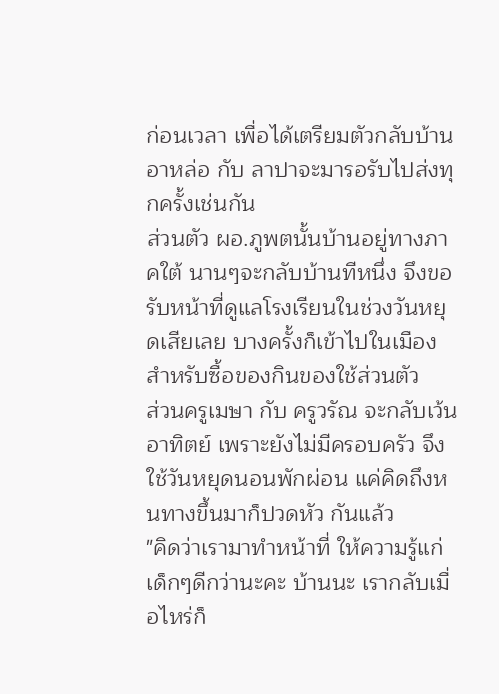ก่อนเวลา เพื่อได้เตรียมตัวกลับบ้าน อาหล่อ กับ ลาปาจะมารอรับไปส่งทุกครั้งเช่นกัน
ส่วนตัว ผอ.ภูพตนั้นบ้านอยู่ทางภาคใต้ นานๆจะกลับบ้านทีหนึ่ง จึงขอรับหน้าที่ดูแลโรงเรียนในช่วงวันหยุดเสียเลย บางครั้งก็เข้าไปในเมืองสำหรับซื้อของกินของใช้ส่วนตัว
ส่วนครูเมษา กับ ครูวรัณ จะกลับเว้นอาทิตย์ เพราะยังไม่มีครอบครัว จึงใช้วันหยุดนอนพักผ่อน แค่คิดถึงหนทางขึ้นมาก็ปวดหัว กันแล้ว
"คิดว่าเรามาทำหน้าที่ ให้ความรู้แก่เด็กๆดีกว่านะคะ บ้านนะ เรากลับเมื่อไหร่ก็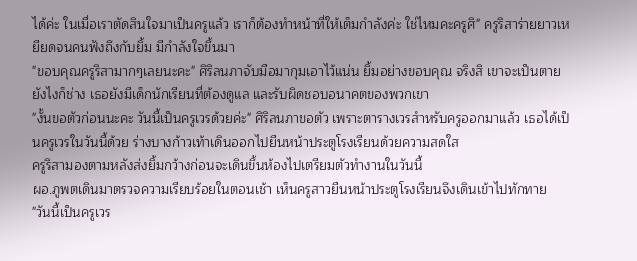ได้ค่ะ ในเมื่อเราตัดสินใจมาเป็นครูแล้ว เราก็ต้องทำหน้าที่ให้เต็มกำลังค่ะ ใช่ไหมคะครูศิ" ครูริสาร่ายยาวเหยียดจนคนฟังถึงกับยิ้ม มีกำลังใจขึ้นมา
"ขอบคุณครูริสามากๆเลยนะคะ" ศิริลนภาจับมือมากุมเอาไว้แน่น ยิ้มอย่างขอบคุณ จริงสิ เขาจะเป็นตายยังไงก็ช่าง เธอยังมีเด็กนักเรียนที่ต้องดูแล และรับผิดชอบอนาคตของพวกเขา
"งั้นขอตัวก่อนนะคะ วันนี้เป็นครูเวรด้วยค่ะ" ศิริลนภาขอตัว เพราะตารางเวรสำหรับครูออกมาแล้ว เธอได้เป็นครูเวรในวันนี้ด้วย ร่างบางก้าวเท้าเดินออกไปยืนหน้าประตูโรงเรียนด้วยความสดใส
ครูริสามองตามหลังส่งยิ้มกว้างก่อนจะเดินขึ้นห้องไปเตรียมตัวทำงานในวันนี้
ผอ.ภูพตเดินมาตรวจความเรียบร้อยในตอนเช้า เห็นครูสาวยืนหน้าประตูโรงเรียนจึงเดินเข้าไปทักทาย
"วันนี้เป็นครูเวร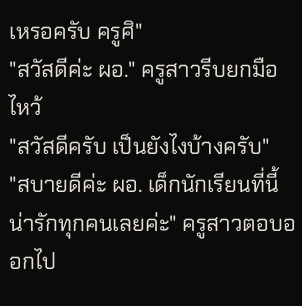เหรอครับ ครูศิ"
"สวัสดีค่ะ ผอ." ครูสาวรีบยกมือไหว้
"สวัสดีครับ เป็นยังไงบ้างครับ"
"สบายดีค่ะ ผอ. เด็กนักเรียนที่นี้น่ารักทุกคนเลยค่ะ" ครูสาวตอบออกไป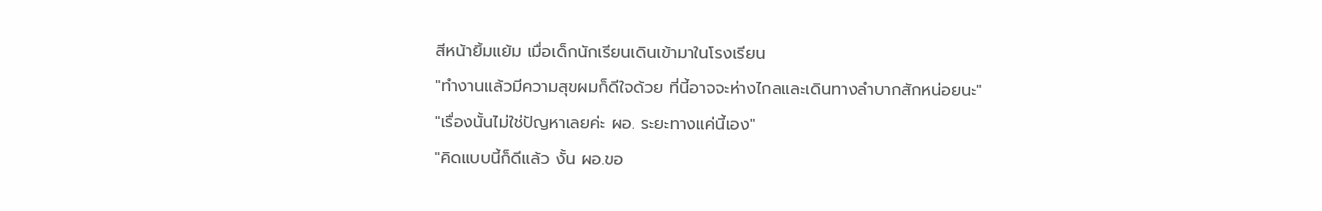สีหน้ายิ้มแย้ม เมื่อเด็กนักเรียนเดินเข้ามาในโรงเรียน
"ทำงานแล้วมีความสุขผมก็ดีใจด้วย ที่นี้อาจจะห่างไกลและเดินทางลำบากสักหน่อยนะ"
"เรื่องนั้นไม่ใช่ปัญหาเลยค่ะ ผอ. ระยะทางแค่นี้เอง"
"คิดแบบนี้ก็ดีแล้ว งั้น ผอ.ขอ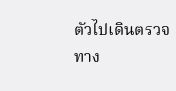ตัวไปเดินตรวจทาง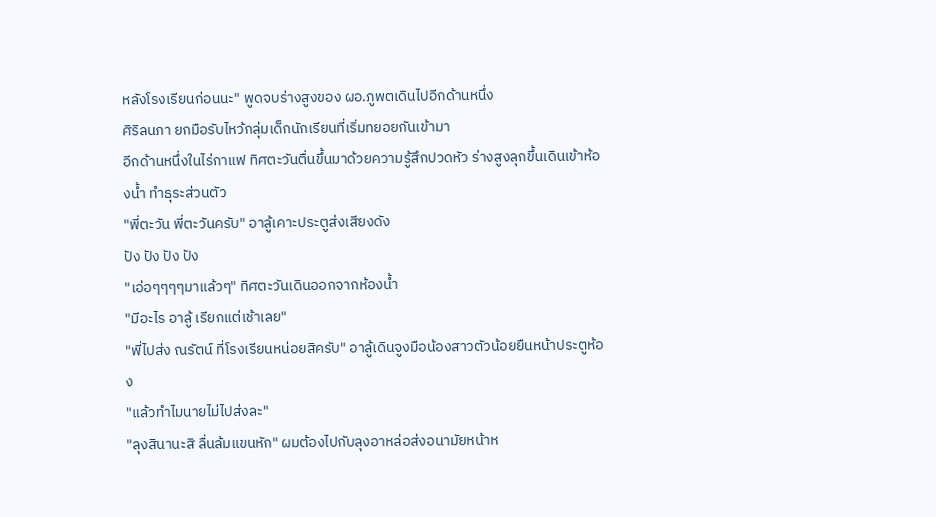หลังโรงเรียนก่อนนะ" พูดจบร่างสูงของ ผอ.ภูพตเดินไปอีกด้านหนึ่ง
ศิริลนภา ยกมือรับไหว้กลุ่มเด็กนักเรียนที่เริ่มทยอยกันเข้ามา
อีกด้านหนึ่งในไร่กาแฟ ทิศตะวันตื่นขึ้นมาด้วยความรู้สึกปวดหัว ร่างสูงลุกขึ้นเดินเข้าห้องน้ำ ทำธุระส่วนตัว
"พี่ตะวัน พี่ตะวันครับ" อาลู้เคาะประตูส่งเสียงดัง
ปัง ปัง ปัง ปัง
"เอ่อๆๆๆๆมาแล้วๆ" ทิศตะวันเดินออกจากห้องน้ำ
"มีอะไร อาลู้ เรียกแต่เช้าเลย"
"พี่ไปส่ง ณรัตน์ ที่โรงเรียนหน่อยสิครับ" อาลู้เดินจูงมือน้องสาวตัวน้อยยืนหน้าประตูห้อง
"แล้วทำไมนายไม่ไปส่งละ"
"ลุงสินานะสิ ลื่นล้มแขนหัก" ผมต้องไปกับลุงอาหล่อส่งอนามัยหน้าห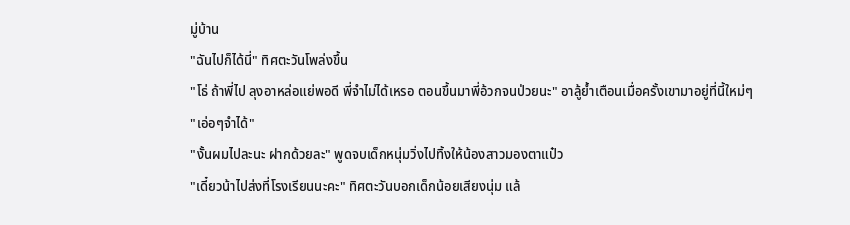มู่บ้าน
"ฉันไปก็ได้นี่" ทิศตะวันโพล่งขึ้น
"โธ่ ถ้าพี่ไป ลุงอาหล่อแย่พอดี พี่จำไม่ได้เหรอ ตอนขึ้นมาพี่อ้วกจนป่วยนะ" อาลู้ย้ำเตือนเมื่อครั้งเขามาอยู่ที่นี้ใหม่ๆ
"เอ่อๆจำได้"
"งั้นผมไปละนะ ฝากด้วยละ" พูดจบเด็กหนุ่มวิ่งไปทิ้งให้น้องสาวมองตาแป๋ว
"เดี๋ยวน้าไปส่งที่โรงเรียนนะคะ" ทิศตะวันบอกเด็กน้อยเสียงนุ่ม แล้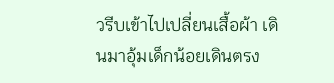วรีบเข้าไปเปลี่ยนเสื้อผ้า เดินมาอุ้มเด็กน้อยเดินตรง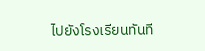ไปยังโรงเรียนทันที